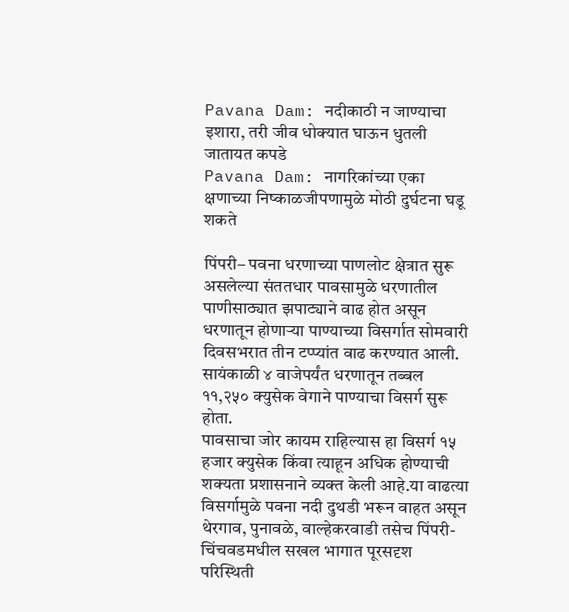Pavana Dam: नदीकाठी न जाण्याचा इशारा, तरी जीव धोक्यात घाऊन धुतली जातायत कपडे
Pavana Dam: नागरिकांच्या एका क्षणाच्या निष्काळजीपणामुळे मोठी दुर्घटना घडू शकते

पिंपरी– पवना धरणाच्या पाणलोट क्षेत्रात सुरू असलेल्या संततधार पावसामुळे धरणातील पाणीसाठ्यात झपाट्याने वाढ होत असून धरणातून होणाऱ्या पाण्याच्या विसर्गात सोमवारी दिवसभरात तीन टप्प्यांत वाढ करण्यात आली. सायंकाळी ४ वाजेपर्यंत धरणातून तब्बल ११,२५० क्युसेक वेगाने पाण्याचा विसर्ग सुरू होता.
पावसाचा जोर कायम राहिल्यास हा विसर्ग १५ हजार क्युसेक किंवा त्याहून अधिक होण्याची शक्यता प्रशासनाने व्यक्त केली आहे.या वाढत्या विसर्गामुळे पवना नदी दुथडी भरून वाहत असून थेरगाव, पुनावळे, वाल्हेकरवाडी तसेच पिंपरी-चिंचवडमधील सखल भागात पूरसदृश परिस्थिती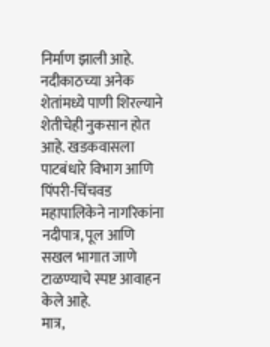निर्माण झाली आहे.
नदीकाठच्या अनेक शेतांमध्ये पाणी शिरल्याने शेतीचेही नुकसान होत आहे. खडकवासला पाटबंधारे विभाग आणि पिंपरी-चिंचवड महापालिकेने नागरिकांना नदीपात्र, पूल आणि सखल भागात जाणे टाळण्याचे स्पष्ट आवाहन केले आहे.
मात्र,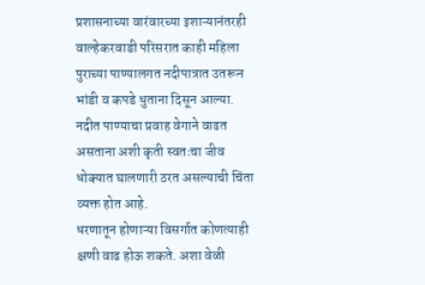प्रशासनाच्या वारंवारच्या इशाऱ्यानंतरही वाल्हेकरवाडी परिसरात काही महिला पुराच्या पाण्यालगत नदीपात्रात उतरून भांडी व कपडे धुताना दिसून आल्या. नदीत पाण्याचा प्रवाह वेगाने वाढत असताना अशी कृती स्वतःचा जीव धोक्यात घालणारी ठरत असल्याची चिंता व्यक्त होत आहे.
धरणातून होणाऱ्या विसर्गात कोणत्याही क्षणी वाढ होऊ शकते. अशा वेळी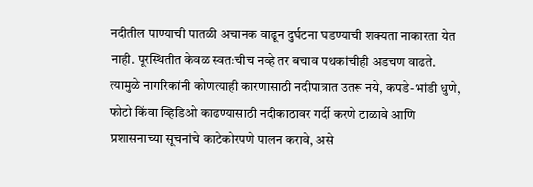नदीतील पाण्याची पातळी अचानक वाढून दुर्घटना घडण्याची शक्यता नाकारता येत नाही. पूरस्थितीत केवळ स्वतःचीच नव्हे तर बचाव पथकांचीही अडचण वाढते.
त्यामुळे नागरिकांनी कोणत्याही कारणासाठी नदीपात्रात उतरू नये, कपडे-भांडी धुणे, फोटो किंवा व्हिडिओ काढण्यासाठी नदीकाठावर गर्दी करणे टाळावे आणि प्रशासनाच्या सूचनांचे काटेकोरपणे पालन करावे, असे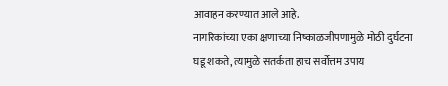आवाहन करण्यात आले आहे.
नागरिकांच्या एका क्षणाच्या निष्काळजीपणामुळे मोठी दुर्घटना घडू शकते, त्यामुळे सतर्कता हाच सर्वोत्तम उपाय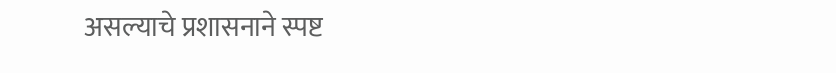असल्याचे प्रशासनाने स्पष्ट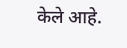केले आहे.